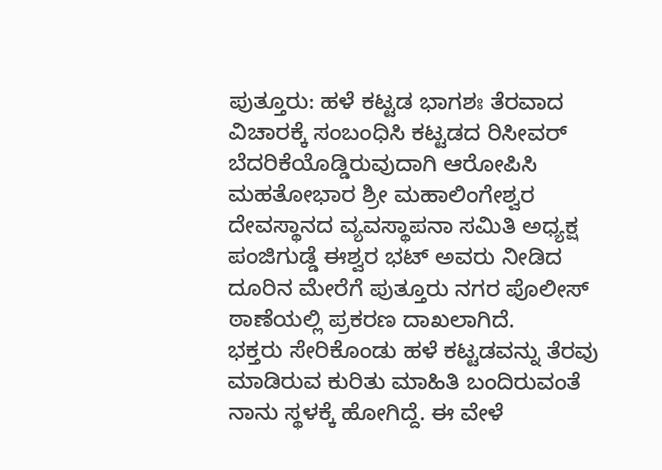ಪುತ್ತೂರು: ಹಳೆ ಕಟ್ಟಡ ಭಾಗಶಃ ತೆರವಾದ ವಿಚಾರಕ್ಕೆ ಸಂಬಂಧಿಸಿ ಕಟ್ಟಡದ ರಿಸೀವರ್ ಬೆದರಿಕೆಯೊಡ್ಡಿರುವುದಾಗಿ ಆರೋಪಿಸಿ ಮಹತೋಭಾರ ಶ್ರೀ ಮಹಾಲಿಂಗೇಶ್ವರ ದೇವಸ್ಥಾನದ ವ್ಯವಸ್ಥಾಪನಾ ಸಮಿತಿ ಅಧ್ಯಕ್ಷ ಪಂಜಿಗುಡ್ಡೆ ಈಶ್ವರ ಭಟ್ ಅವರು ನೀಡಿದ ದೂರಿನ ಮೇರೆಗೆ ಪುತ್ತೂರು ನಗರ ಪೊಲೀಸ್ ಠಾಣೆಯಲ್ಲಿ ಪ್ರಕರಣ ದಾಖಲಾಗಿದೆ.
ಭಕ್ತರು ಸೇರಿಕೊಂಡು ಹಳೆ ಕಟ್ಟಡವನ್ನು ತೆರವು ಮಾಡಿರುವ ಕುರಿತು ಮಾಹಿತಿ ಬಂದಿರುವಂತೆ ನಾನು ಸ್ಥಳಕ್ಕೆ ಹೋಗಿದ್ದೆ. ಈ ವೇಳೆ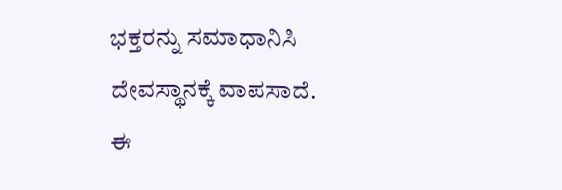ಭಕ್ತರನ್ನು ಸಮಾಧಾನಿಸಿ ದೇವಸ್ಥಾನಕ್ಕೆ ವಾಪಸಾದೆ. ಈ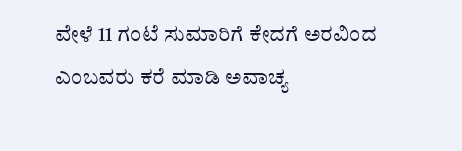ವೇಳೆ 11 ಗಂಟೆ ಸುಮಾರಿಗೆ ಕೇದಗೆ ಅರವಿಂದ ಎಂಬವರು ಕರೆ ಮಾಡಿ ಅವಾಚ್ಯ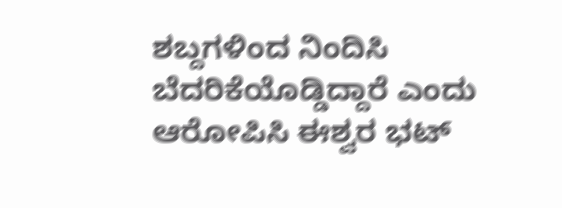ಶಬ್ದಗಳಿಂದ ನಿಂದಿಸಿ ಬೆದರಿಕೆಯೊಡ್ಡಿದ್ದಾರೆ ಎಂದು ಆರೋಪಿಸಿ ಈಶ್ವರ ಭಟ್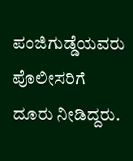ಪಂಜಿಗುಡ್ಡೆಯವರು ಪೊಲೀಸರಿಗೆ ದೂರು ನೀಡಿದ್ದರು.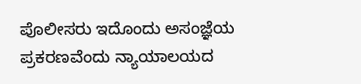ಪೊಲೀಸರು ಇದೊಂದು ಅಸಂಜ್ಞೆಯ ಪ್ರಕರಣವೆಂದು ನ್ಯಾಯಾಲಯದ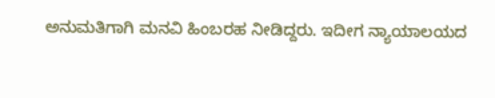ಅನುಮತಿಗಾಗಿ ಮನವಿ ಹಿಂಬರಹ ನೀಡಿದ್ದರು. ಇದೀಗ ನ್ಯಾಯಾಲಯದ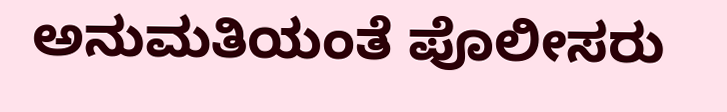ಅನುಮತಿಯಂತೆ ಪೊಲೀಸರು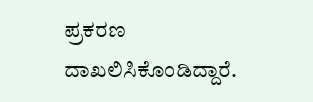ಪ್ರಕರಣ ದಾಖಲಿಸಿಕೊಂಡಿದ್ದಾರೆ.